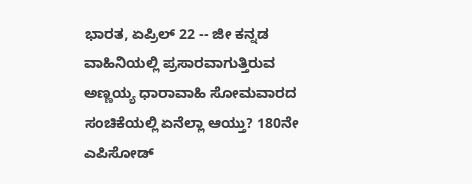ಭಾರತ, ಏಪ್ರಿಲ್ 22 -- ಜೀ ಕನ್ನಡ ವಾಹಿನಿಯಲ್ಲಿ ಪ್ರಸಾರವಾಗುತ್ತಿರುವ ಅಣ್ಣಯ್ಯ ಧಾರಾವಾಹಿ ಸೋಮವಾರದ ಸಂಚಿಕೆಯಲ್ಲಿ ಏನೆಲ್ಲಾ ಆಯ್ತು? 180ನೇ ಎಪಿಸೋಡ್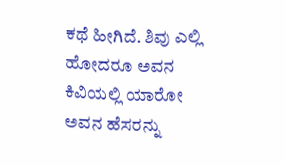ಕಥೆ ಹೀಗಿದೆ. ಶಿವು ಎಲ್ಲಿ ಹೋದರೂ ಅವನ ಕಿವಿಯಲ್ಲಿ ಯಾರೋ ಅವನ ಹೆಸರನ್ನು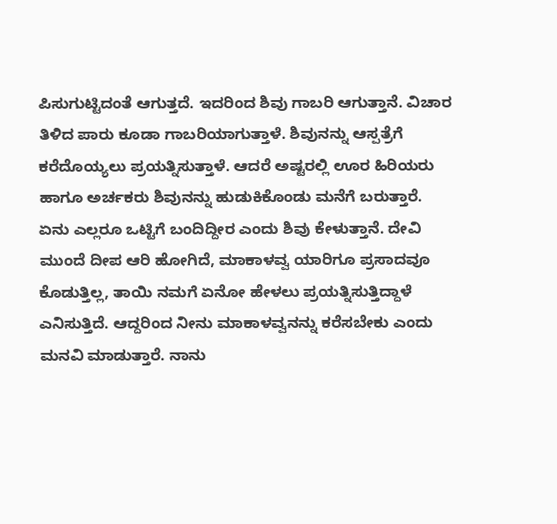ಪಿಸುಗುಟ್ಟಿದಂತೆ ಆಗುತ್ತದೆ. ಇದರಿಂದ ಶಿವು ಗಾಬರಿ ಆಗುತ್ತಾನೆ. ವಿಚಾರ ತಿಳಿದ ಪಾರು ಕೂಡಾ ಗಾಬರಿಯಾಗುತ್ತಾಳೆ. ಶಿವುನನ್ನು ಆಸ್ಪತ್ರೆಗೆ ಕರೆದೊಯ್ಯಲು ಪ್ರಯತ್ನಿಸುತ್ತಾಳೆ. ಆದರೆ ಅಷ್ಟರಲ್ಲಿ ಊರ ಹಿರಿಯರು ಹಾಗೂ ಅರ್ಚಕರು ಶಿವುನನ್ನು ಹುಡುಕಿಕೊಂಡು ಮನೆಗೆ ಬರುತ್ತಾರೆ.
ಏನು ಎಲ್ಲರೂ ಒಟ್ಟಿಗೆ ಬಂದಿದ್ದೀರ ಎಂದು ಶಿವು ಕೇಳುತ್ತಾನೆ. ದೇವಿ ಮುಂದೆ ದೀಪ ಆರಿ ಹೋಗಿದೆ, ಮಾಕಾಳವ್ವ ಯಾರಿಗೂ ಪ್ರಸಾದವೂ ಕೊಡುತ್ತಿಲ್ಲ, ತಾಯಿ ನಮಗೆ ಏನೋ ಹೇಳಲು ಪ್ರಯತ್ನಿಸುತ್ತಿದ್ದಾಳೆ ಎನಿಸುತ್ತಿದೆ. ಆದ್ದರಿಂದ ನೀನು ಮಾಕಾಳವ್ವನನ್ನು ಕರೆಸಬೇಕು ಎಂದು ಮನವಿ ಮಾಡುತ್ತಾರೆ. ನಾನು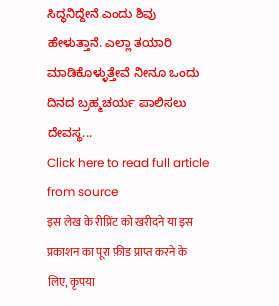ಸಿದ್ಧನಿದ್ದೇನೆ ಎಂದು ಶಿವು ಹೇಳುತ್ತಾನೆ. ಎಲ್ಲಾ ತಯಾರಿ ಮಾಡಿಕೊಳ್ಳುತ್ತೇವೆ ನೀನೂ ಒಂದು ದಿನದ ಬ್ರಹ್ಮಚರ್ಯ ಪಾಲಿಸಲು ದೇವಸ್ಥ...
Click here to read full article from source
इस लेख के रीप्रिंट को खरीदने या इस प्रकाशन का पूरा फ़ीड प्राप्त करने के लिए, कृपया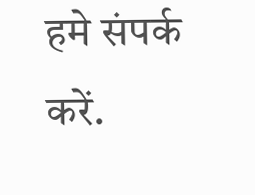हमे संपर्क करें.